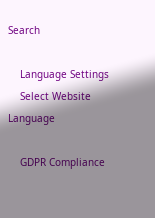Search

    Language Settings
    Select Website Language

    GDPR Compliance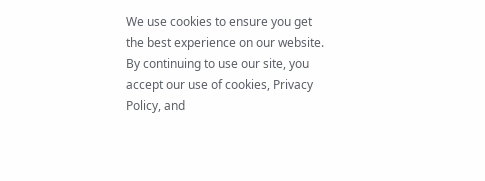We use cookies to ensure you get the best experience on our website. By continuing to use our site, you accept our use of cookies, Privacy Policy, and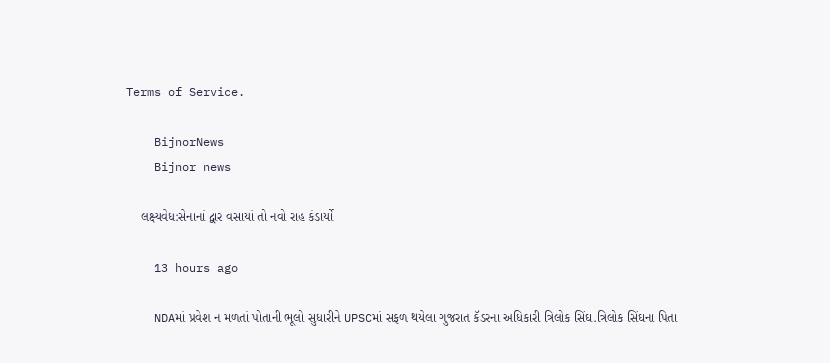Terms of Service.

    BijnorNews
    Bijnor news

    લક્ષ્યવેધ:સેનાનાં દ્વાર વસાયાં તો નવો રાહ કંડાર્યો

    13 hours ago

    NDAમાં પ્રવેશ ન મળતાં પોતાની ભૂલો સુધારીને UPSCમાં સફળ થયેલા ગુજરાત કૅડરના અધિકારી ત્રિલોક સિંઘ.ત્રિલોક સિંઘના પિતા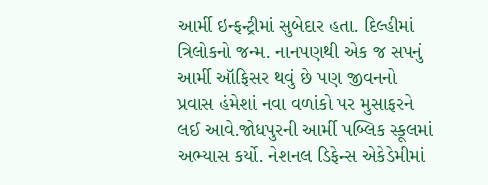આર્મી ઇન્ફન્ટ્રીમાં સુબેદાર હતા. દિલ્હીમાં ત્રિલોકનો જન્મ. નાનપણથી એક જ સપનું આર્મી ઑફિસર થવું છે પણ જીવનનો પ્રવાસ હંમેશાં નવા વળાંકો પર મુસાફરને લઈ આવે.જોધપુરની આર્મી પબ્લિક સ્કૂલમાં અભ્યાસ કર્યો. નેશનલ ડિફેન્સ એકેડેમીમાં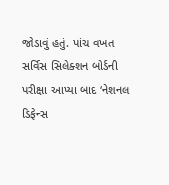જોડાવું હતું. પાંચ વખત સર્વિસ સિલેક્શન બોર્ડની પરીક્ષા આપ્યા બાદ ‘નેશનલ ડિફેન્સ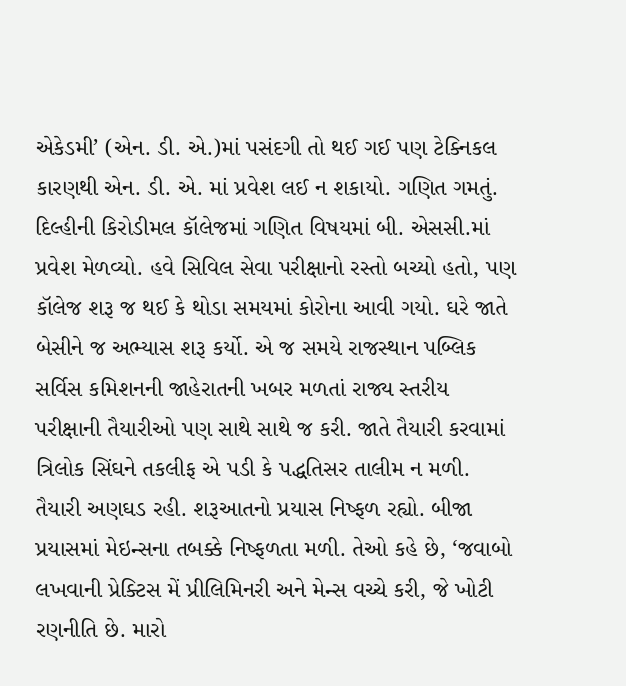એકેડમી’ (એન. ડી. એ.)માં પસંદગી તો થઈ ગઈ પણ ટેક્નિકલ કારણથી એન. ડી. એ. માં પ્રવેશ લઈ ન શકાયો. ગણિત ગમતું. દિલ્હીની કિરોડીમલ કૉલેજમાં ગણિત વિષયમાં બી. એસસી.માં પ્રવેશ મેળવ્યો. હવે સિવિલ સેવા પરીક્ષાનો રસ્તો બચ્યો હતો, પણ કૉલેજ શરૂ જ થઈ કે થોડા સમયમાં કોરોના આવી ગયો. ઘરે જાતે બેસીને જ અભ્યાસ શરૂ કર્યો. એ જ સમયે રાજસ્થાન પબ્લિક સર્વિસ કમિશનની જાહેરાતની ખબર મળતાં રાજ્ય સ્તરીય પરીક્ષાની તૈયારીઓ પણ સાથે સાથે જ કરી. જાતે તૈયારી કરવામાં ત્રિલોક સિંઘને તકલીફ એ પડી કે પદ્ધતિસર તાલીમ ન મળી. તૈયારી અણઘડ રહી. શરૂઆતનો પ્રયાસ નિષ્ફળ રહ્યો. બીજા પ્રયાસમાં મેઇન્સના તબક્કે નિષ્ફળતા મળી. તેઓ કહે છે, ‘જવાબો લખવાની પ્રેક્ટિસ મેં પ્રીલિમિનરી અને મેન્સ વચ્ચે કરી, જે ખોટી રણનીતિ છે. મારો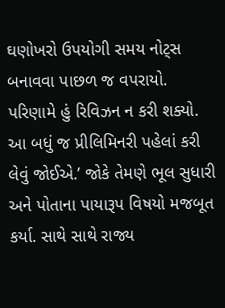ઘણોખરો ઉપયોગી સમય નોટ્સ બનાવવા પાછળ જ વપરાયો. પરિણામે હું રિવિઝન ન કરી શક્યો. આ બધું જ પ્રીલિમિનરી પહેલાં કરી લેવું જોઈએ.’ જોકે તેમણે ભૂલ સુધારી અને પોતાના પાયારૂપ વિષયો મજબૂત કર્યા. સાથે સાથે રાજ્ય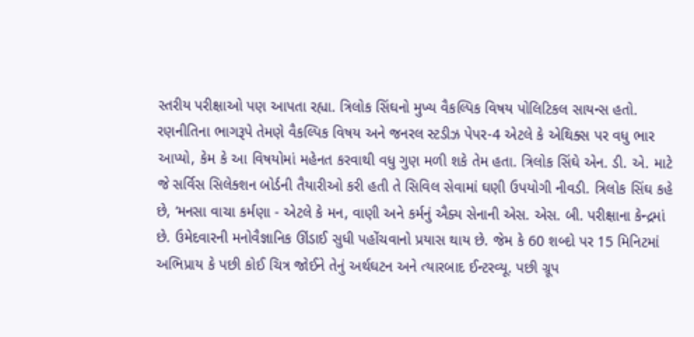સ્તરીય પરીક્ષાઓ પણ આપતા રહ્યા. ત્રિલોક સિંઘનો મુખ્ય વૈકલ્પિક વિષય પોલિટિકલ સાયન્સ હતો. રણનીતિના ભાગરૂપે તેમણે વૈકલ્પિક વિષય અને જનરલ સ્ટડીઝ પેપર-4 એટલે કે એથિક્સ પર વધુ ભાર આપ્યો, કેમ કે આ વિષયોમાં મહેનત કરવાથી વધુ ગુણ મળી શકે તેમ હતા. ત્રિલોક સિંઘે એન. ડી. એ. માટે જે સર્વિસ સિલેક્શન બોર્ડની તૈયારીઓ કરી હતી તે સિવિલ સેવામાં ઘણી ઉપયોગી નીવડી. ત્રિલોક સિંઘ કહે છે, ‘મનસા વાચા કર્મણા - એટલે કે મન, વાણી અને કર્મનું ઐક્ય સેનાની એસ. એસ. બી. પરીક્ષાના કેન્દ્રમાં છે. ઉમેદવારની મનોવૈજ્ઞાનિક ઊંડાઈ સુધી પહોંચવાનો પ્રયાસ થાય છે. જેમ કે 60 શબ્દો પર 15 મિનિટમાં અભિપ્રાય કે પછી કોઈ ચિત્ર જોઈને તેનું અર્થઘટન અને ત્યારબાદ ઈન્ટરવ્યૂ. પછી ગ્રૂપ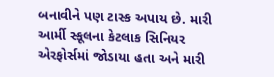બનાવીને પણ ટાસ્ક અપાય છે. મારી આર્મી સ્કૂલના કેટલાક સિનિયર એરફોર્સમાં જોડાયા હતા અને મારી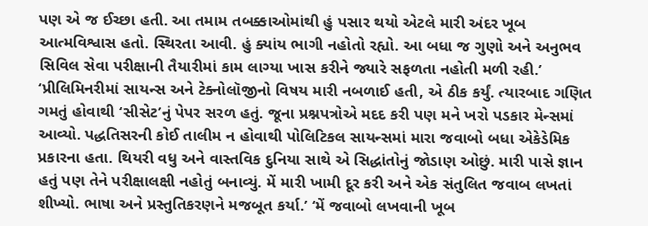પણ એ જ ઈચ્છા હતી. આ તમામ તબક્કાઓમાંથી હું પસાર થયો એટલે મારી અંદર ખૂબ આત્મવિશ્વાસ હતો. સ્થિરતા આવી. હું ક્યાંય ભાગી નહોતો રહ્યો. આ બધા જ ગુણો અને અનુભવ સિવિલ સેવા પરીક્ષાની તૈયારીમાં કામ લાગ્યા ખાસ કરીને જ્યારે સફળતા નહોતી મળી રહી.’ ‘પ્રીલિમિનરીમાં સાયન્સ અને ટેક્નોલૉજીનો વિષય મારી નબળાઈ હતી, એ ઠીક કર્યું. ત્યારબાદ ગણિત ગમતું હોવાથી ‘સીસેટ’નું પેપર સરળ હતું. જૂના પ્રશ્નપત્રોએ મદદ કરી પણ મને ખરો પડકાર મેન્સમાં આવ્યો. પદ્ધતિસરની કોઈ તાલીમ ન હોવાથી પોલિટિકલ સાયન્સમાં મારા જવાબો બધા એકેડેમિક પ્રકારના હતા. થિયરી વધુ અને વાસ્તવિક દુનિયા સાથે એ સિદ્ધાંતોનું જોડાણ ઓછું. મારી પાસે જ્ઞાન હતું પણ તેને પરીક્ષાલક્ષી નહોતું બનાવ્યું. મેં મારી ખામી દૂર કરી અને એક સંતુલિત જવાબ લખતાં શીખ્યો. ભાષા અને પ્રસ્તુતિકરણને મજબૂત કર્યા.’ ‘મેં જવાબો લખવાની ખૂબ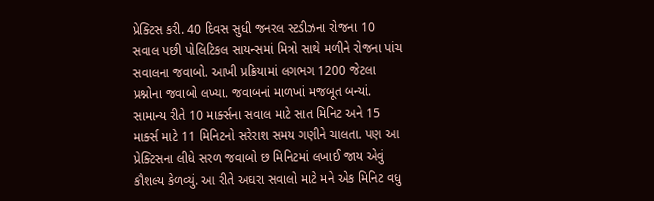પ્રેક્ટિસ કરી. 40 દિવસ સુધી જનરલ સ્ટડીઝના રોજના 10 સવાલ પછી પોલિટિકલ સાયન્સમાં મિત્રો સાથે મળીને રોજના પાંચ સવાલના જવાબો. આખી પ્રક્રિયામાં લગભગ 1200 જેટલા પ્રશ્નોના જવાબો લખ્યા. જવાબનાં માળખાં મજબૂત બન્યાં. સામાન્ય રીતે 10 માર્ક્સના સવાલ માટે સાત મિનિટ અને 15 માર્ક્સ માટે 11 મિનિટનો સરેરાશ સમય ગણીને ચાલતા. પણ આ પ્રેક્ટિસના લીધે સરળ જવાબો છ મિનિટમાં લખાઈ જાય એવું કૌશલ્ય કેળવ્યું. આ રીતે અઘરા સવાલો માટે મને એક મિનિટ વધુ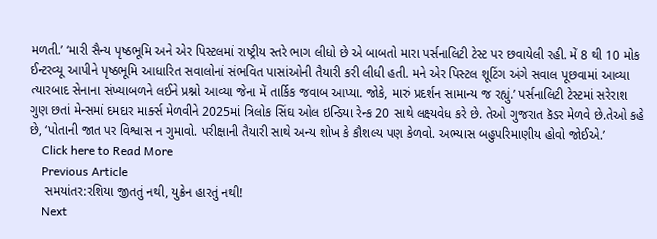મળતી.’ ‘મારી સૈન્ય પૃષ્ઠભૂમિ અને એર પિસ્ટલમાં રાષ્ટ્રીય સ્તરે ભાગ લીધો છે એ બાબતો મારા પર્સનાલિટી ટેસ્ટ પર છવાયેલી રહી. મેં 8 થી 10 મોક ઈન્ટરવ્યૂ આપીને પૃષ્ઠભૂમિ આધારિત સવાલોનાં સંભવિત પાસાંઓની તૈયારી કરી લીધી હતી. મને એર પિસ્ટલ શૂટિંગ અંગે સવાલ પૂછવામાં આવ્યા ત્યારબાદ સેનાના સંખ્યાબળને લઈને પ્રશ્નો આવ્યા જેના મેં તાર્કિક જવાબ આપ્યા. જોકે, મારું પ્રદર્શન સામાન્ય જ રહ્યું.’ પર્સનાલિટી ટેસ્ટમાં સરેરાશ ગુણ છતાં મેન્સમાં દમદાર માર્ક્સ મેળવીને 2025માં ત્રિલોક સિંઘ ઓલ ઇન્ડિયા રેન્ક 20 સાથે લક્ષ્યવેધ કરે છે. તેઓ ગુજરાત કૅડર મેળવે છે.તેઓ કહે છે, ‘પોતાની જાત પર વિશ્વાસ ન ગુમાવો. પરીક્ષાની તૈયારી સાથે અન્ય શોખ કે કૌશલ્ય પણ કેળવો. અભ્યાસ બહુપરિમાણીય હોવો જોઈએ.’
    Click here to Read More
    Previous Article
    સમયાંતર:રશિયા જીતતું નથી, યુક્રેન હારતું નથી!
    Next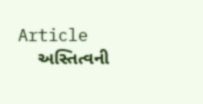Article
    અસ્તિત્વની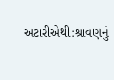અટારીએથી:શ્રાવણનું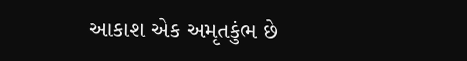આકાશ એક અમૃતકુંભ છે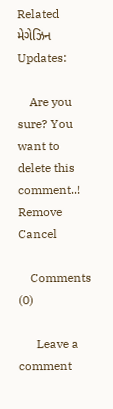Related મેગેઝિન Updates:

    Are you sure? You want to delete this comment..! Remove Cancel

    Comments (0)

      Leave a comment